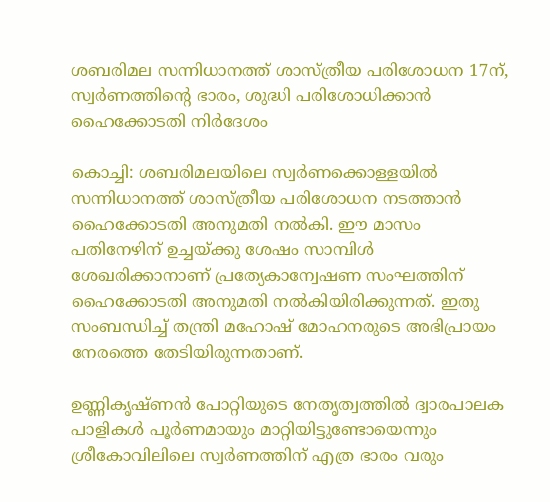ശബരിമല സന്നിധാനത്ത് ശാസ്ത്രീയ പരിശോധന 17ന്, സ്വര്‍ണത്തിന്റെ ഭാരം, ശുദ്ധി പരിശോധിക്കാന്‍ ഹൈക്കോടതി നിര്‍ദേശം

കൊച്ചി: ശബരിമലയിലെ സ്വര്‍ണക്കൊള്ളയില്‍ സന്നിധാനത്ത് ശാസ്ത്രീയ പരിശോധന നടത്താന്‍ ഹൈക്കോടതി അനുമതി നല്‍കി. ഈ മാസം പതിനേഴിന് ഉച്ചയ്ക്കു ശേഷം സാമ്പിള്‍ ശേഖരിക്കാനാണ് പ്രത്യേകാന്വേഷണ സംഘത്തിന് ഹൈക്കോടതി അനുമതി നല്‍കിയിരിക്കുന്നത്. ഇതു സംബന്ധിച്ച് തന്ത്രി മഹോഷ് മോഹനരുടെ അഭിപ്രായം നേരത്തെ തേടിയിരുന്നതാണ്.

ഉണ്ണികൃഷ്ണന്‍ പോറ്റിയുടെ നേതൃത്വത്തില്‍ ദ്വാരപാലക പാളികള്‍ പൂര്‍ണമായും മാറ്റിയിട്ടുണ്ടോയെന്നും ശ്രീകോവിലിലെ സ്വര്‍ണത്തിന് എത്ര ഭാരം വരും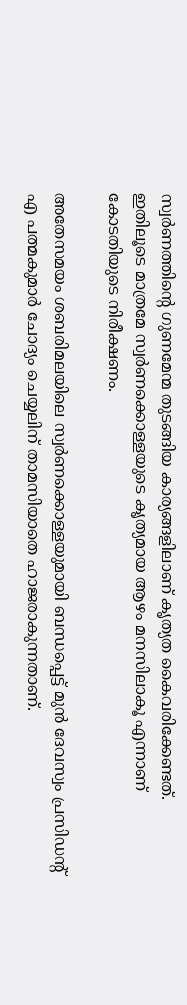സ്വര്‍ണത്തിന്റെ ഗുണമേന്മ തുടങ്ങിയ കാര്യങ്ങളിലാണ് കൃത്യത കൈവരിക്കേണ്ടത്. ഇതിലൂടെ മാത്രമേ സ്വര്‍ണക്കൊള്ളയുടെ കൃത്യമായ ആഴം മനസിലാകൂ എന്നാണ് കോടതിയുടെ നിരീക്ഷണം.

അതേസമയം ശബരിമലയിലെ സ്വര്‍ണക്കൊള്ളയുമായി ബന്ധപ്പെട്ട് മുന്‍ ദേവസ്വം പ്രസിഡന്റ് എ പത്മകുമാര്‍ ചോദ്യം ചെയ്യലിന് താമസിയാതെ ഹാജരാകുന്നതാണ്.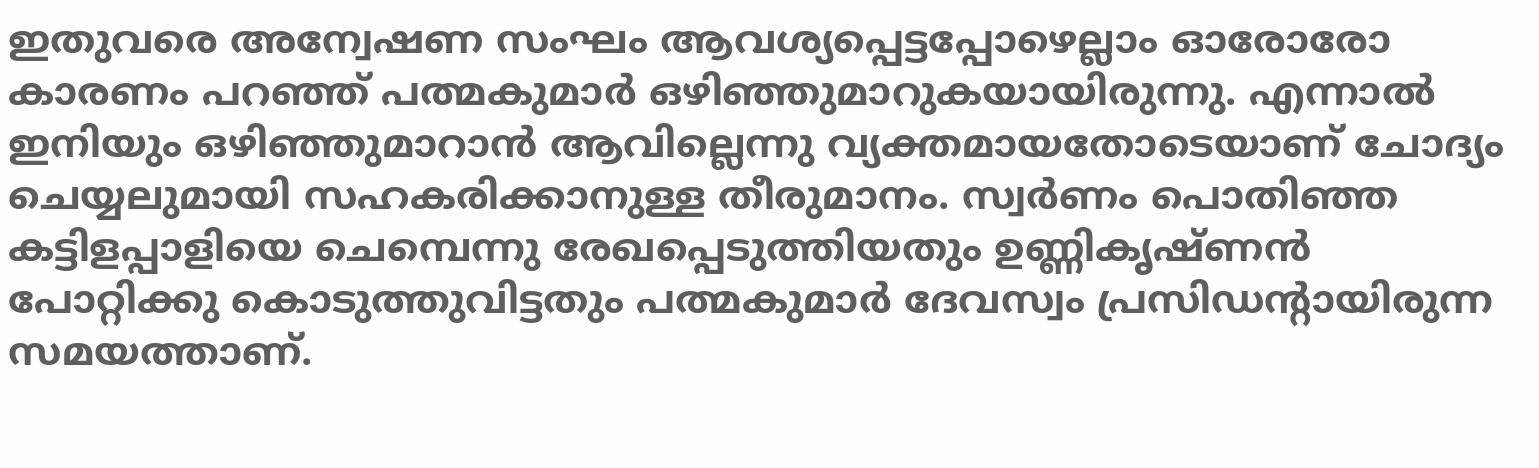ഇതുവരെ അന്വേഷണ സംഘം ആവശ്യപ്പെട്ടപ്പോഴെല്ലാം ഓരോരോ കാരണം പറഞ്ഞ് പത്മകുമാര്‍ ഒഴിഞ്ഞുമാറുകയായിരുന്നു. എന്നാല്‍ ഇനിയും ഒഴിഞ്ഞുമാറാന്‍ ആവില്ലെന്നു വ്യക്തമായതോടെയാണ് ചോദ്യം ചെയ്യലുമായി സഹകരിക്കാനുള്ള തീരുമാനം. സ്വര്‍ണം പൊതിഞ്ഞ കട്ടിളപ്പാളിയെ ചെമ്പെന്നു രേഖപ്പെടുത്തിയതും ഉണ്ണികൃഷ്ണന്‍ പോറ്റിക്കു കൊടുത്തുവിട്ടതും പത്മകുമാര്‍ ദേവസ്വം പ്രസിഡന്റായിരുന്ന സമയത്താണ്.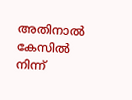അതിനാല്‍ കേസില്‍ നിന്ന്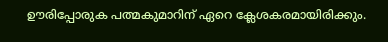ഊരിപ്പോരുക പത്മകുമാറിന് ഏറെ ക്ലേശകരമായിരിക്കും.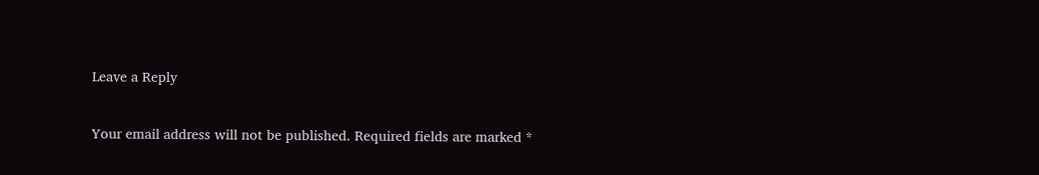Leave a Reply

Your email address will not be published. Required fields are marked *